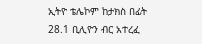ኢትዮ ቴሌኮም ከታክስ በፊት 28.1 ቢሊዮን ብር አተረፈ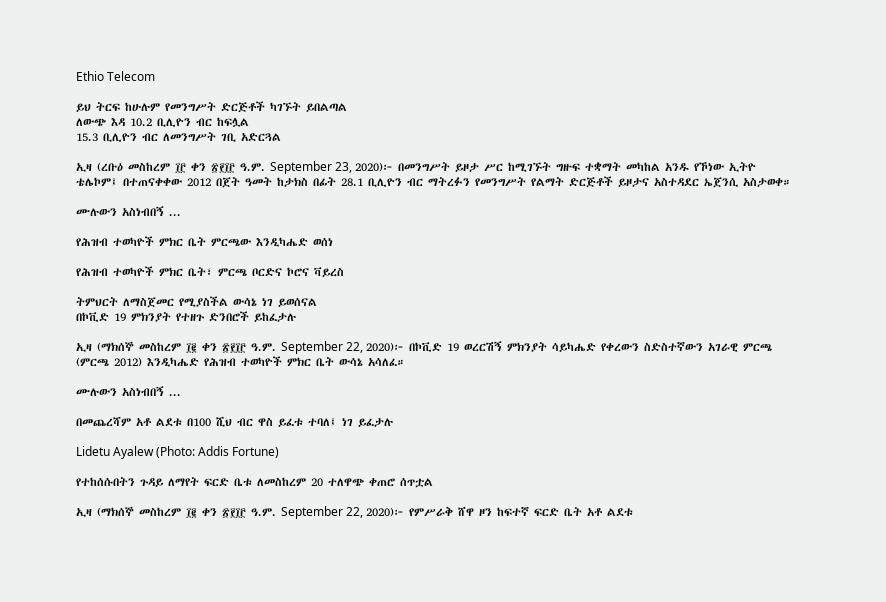Ethio Telecom

ይህ ትርፍ ከሁሉም የመንግሥት ድርጅቶች ካገኙት ይበልጣል
ለውጭ እዳ 10.2 ቢሊዮን ብር ከፍሏል
15.3 ቢሊዮን ብር ለመንግሥት ገቢ አድርጓል

ኢዛ (ረቡዕ መስከረም ፲፫ ቀን ፳፻፲፫ ዓ.ም. September 23, 2020)፦ በመንግሥት ይዞታ ሥር ከሚገኙት ግዙፍ ተቋማት መካከል አንዱ የኾነው ኢትዮ ቴሌኮም፤ በተጠናቀቀው 2012 በጀት ዓመት ከታክስ በፊት 28.1 ቢሊዮን ብር ማትረፉን የመንግሥት የልማት ድርጅቶች ይዞታና አስተዳደር ኤጀንሲ አስታወቀ።

ሙሉውን አስነብበኝ ...

የሕዝብ ተወካዮች ምክር ቤት ምርጫው እንዲካሔድ ወሰነ

የሕዝብ ተወካዮች ምክር ቤት፣ ምርጫ ቦርድና ኮሮና ቫይረስ

ትምህርት ለማስጀመር የሚያስችል ውሳኔ ነገ ይወሰናል
በኮቪድ 19 ምክንያት የተዘጉ ድንበሮች ይከፈታሉ

ኢዛ (ማክሰኞ መስከረም ፲፪ ቀን ፳፻፲፫ ዓ.ም. September 22, 2020)፦ በኮቪድ 19 ወረርሽኝ ምክንያት ሳይካሔድ የቀረውን ስድስተኛውን አገራዊ ምርጫ (ምርጫ 2012) እንዲካሔድ የሕዝብ ተወካዮች ምክር ቤት ውሳኔ አሳለፈ።

ሙሉውን አስነብበኝ ...

በመጨረሻም አቶ ልደቱ በ100 ሺህ ብር ዋስ ይፈቱ ተባለ፤ ነገ ይፈታሉ

Lidetu Ayalew (Photo: Addis Fortune)

የተከሰሱበትን ጉዳይ ለማየት ፍርድ ቤቱ ለመስከረም 20 ተለዋጭ ቀጠሮ ሰጥቷል

ኢዛ (ማክሰኞ መስከረም ፲፪ ቀን ፳፻፲፫ ዓ.ም. September 22, 2020)፦ የምሥራቅ ሸዋ ዞን ከፍተኛ ፍርድ ቤት አቶ ልደቱ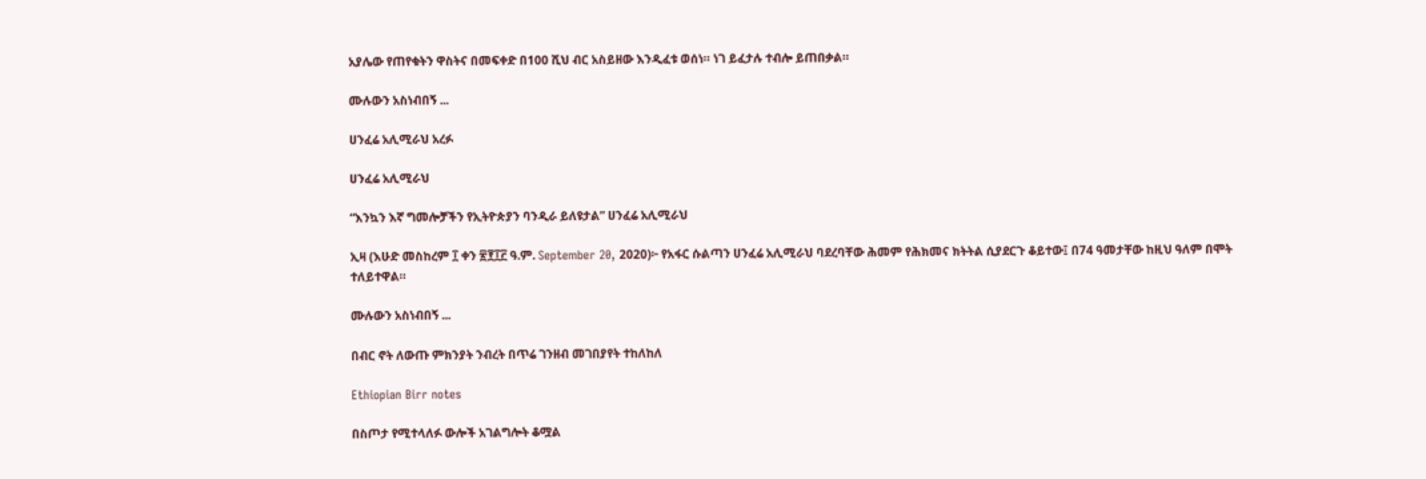አያሌው የጠየቁትን ዋስትና በመፍቀድ በ100 ሺህ ብር አስይዘው እንዲፈቱ ወሰነ። ነገ ይፈታሉ ተብሎ ይጠበቃል።

ሙሉውን አስነብበኝ ...

ሀንፈሬ አሊሚራህ አረፉ

ሀንፈሬ አሊሚራህ

“እንኳን እኛ ግመሎቻችን የኢትዮጵያን ባንዲራ ይለዩታል” ሀንፈሬ አሊሚራህ

ኢዛ (እሁድ መስከረም ፲ ቀን ፳፻፲፫ ዓ.ም. September 20, 2020)፦ የአፋር ሱልጣን ሀንፈሬ አሊሚራህ ባደረባቸው ሕመም የሕክመና ክትትል ሲያደርጉ ቆይተው፤ በ74 ዓመታቸው ከዚህ ዓለም በሞት ተለይተዋል።

ሙሉውን አስነብበኝ ...

በብር ኖት ለውጡ ምክንያት ንብረት በጥሬ ገንዘብ መገበያየት ተከለከለ

Ethiopian Birr notes

በስጦታ የሚተላለፉ ውሎች አገልግሎት ቆሟል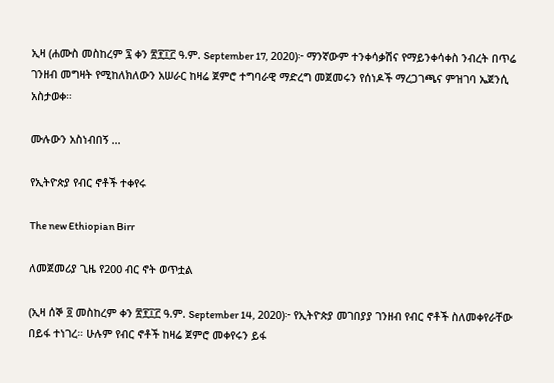ኢዛ (ሐሙስ መስከረም ፯ ቀን ፳፻፲፫ ዓ.ም. September 17, 2020)፦ ማንኛውም ተንቀሳቃሽና የማይንቀሳቀስ ንብረት በጥሬ ገንዘብ መግዛት የሚከለክለውን አሠራር ከዛሬ ጀምሮ ተግባራዊ ማድረግ መጀመሩን የሰነዶች ማረጋገጫና ምዝገባ ኤጀንሲ አስታወቀ።

ሙሉውን አስነብበኝ ...

የኢትዮጵያ የብር ኖቶች ተቀየሩ

The new Ethiopian Birr

ለመጀመሪያ ጊዜ የ200 ብር ኖት ወጥቷል

(ኢዛ ሰኞ ፬ መስከረም ቀን ፳፻፲፫ ዓ.ም. September 14, 2020)፦ የኢትዮጵያ መገበያያ ገንዘብ የብር ኖቶች ስለመቀየራቸው በይፋ ተነገረ። ሁሉም የብር ኖቶች ከዛሬ ጀምሮ መቀየሩን ይፋ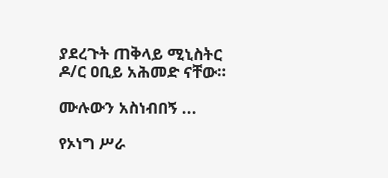ያደረጉት ጠቅላይ ሚኒስትር ዶ/ር ዐቢይ አሕመድ ናቸው።

ሙሉውን አስነብበኝ ...

የኦነግ ሥራ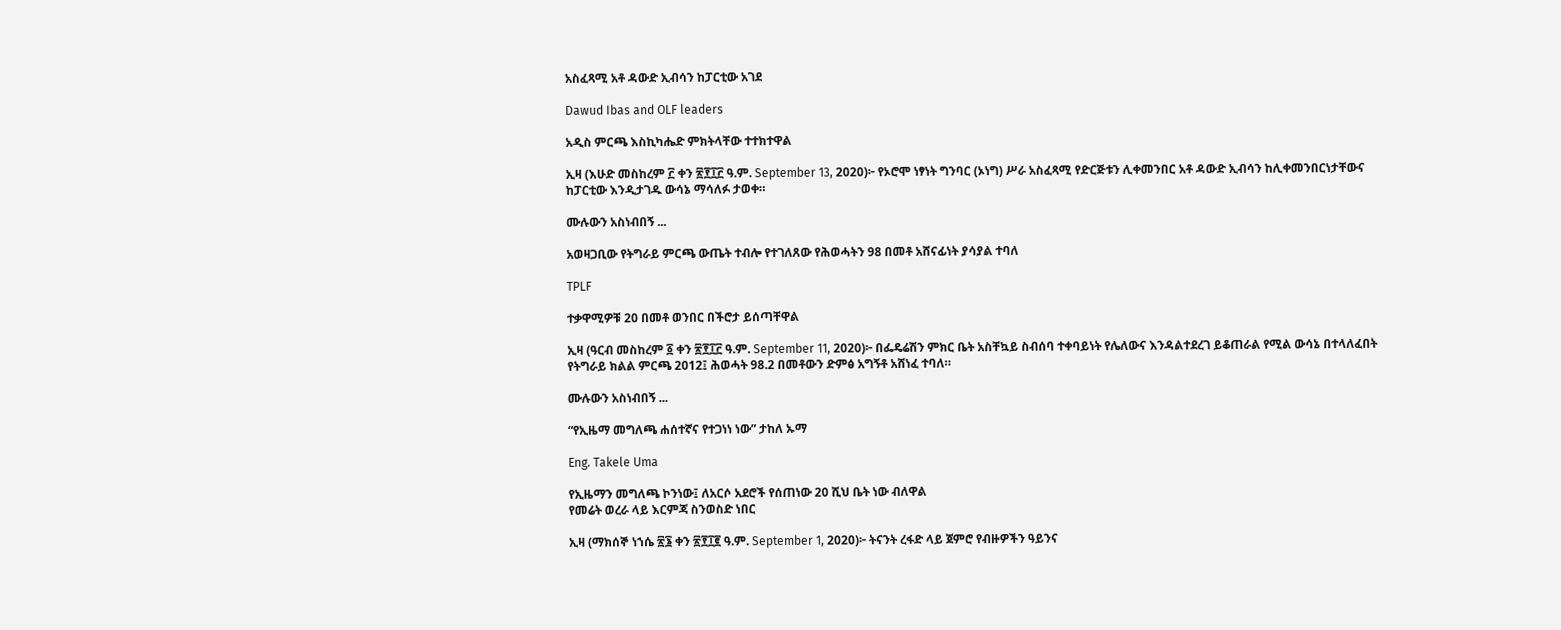አስፈጻሚ አቶ ዳውድ ኢብሳን ከፓርቲው አገደ

Dawud Ibas and OLF leaders

አዲስ ምርጫ እስኪካሔድ ምክትላቸው ተተክተዋል

ኢዛ (እሁድ መስከረም ፫ ቀን ፳፻፲፫ ዓ.ም. September 13, 2020)፦ የኦሮሞ ነፃነት ግንባር (ኦነግ) ሥራ አስፈጻሚ የድርጅቱን ሊቀመንበር አቶ ዳውድ ኢብሳን ከሊቀመንበርነታቸውና ከፓርቲው እንዲታገዱ ውሳኔ ማሳለፉ ታወቀ።

ሙሉውን አስነብበኝ ...

አወዛጋቢው የትግራይ ምርጫ ውጤት ተብሎ የተገለጸው የሕወሓትን 98 በመቶ አሸናፊነት ያሳያል ተባለ

TPLF

ተቃዋሚዎቹ 20 በመቶ ወንበር በችሮታ ይሰጣቸዋል

ኢዛ (ዓርብ መስከረም ፩ ቀን ፳፻፲፫ ዓ.ም. September 11, 2020)፦ በፌዴሬሽን ምክር ቤት አስቸኳይ ስብሰባ ተቀባይነት የሌለውና እንዳልተደረገ ይቆጠራል የሚል ውሳኔ በተላለፈበት የትግራይ ክልል ምርጫ 2012፤ ሕወሓት 98.2 በመቶውን ድምፅ አግኝቶ አሸነፈ ተባለ።

ሙሉውን አስነብበኝ ...

“የኢዜማ መግለጫ ሐሰተኛና የተጋነነ ነው” ታከለ ኡማ

Eng. Takele Uma

የኢዜማን መግለጫ ኮንነው፤ ለአርሶ አደሮች የሰጠነው 20 ሺህ ቤት ነው ብለዋል
የመሬት ወረራ ላይ እርምጃ ስንወስድ ነበር

ኢዛ (ማክሰኞ ነኀሴ ፳፮ ቀን ፳፻፲፪ ዓ.ም. September 1, 2020)፦ ትናንት ረፋድ ላይ ጀምሮ የብዙዎችን ዓይንና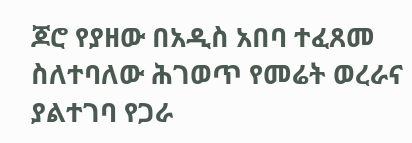ጆሮ የያዘው በአዲስ አበባ ተፈጸመ ስለተባለው ሕገወጥ የመሬት ወረራና ያልተገባ የጋራ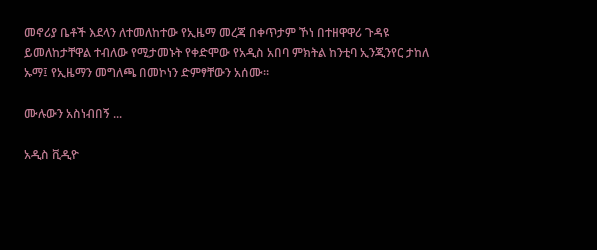መኖሪያ ቤቶች እደላን ለተመለከተው የኢዜማ መረጃ በቀጥታም ኾነ በተዘዋዋሪ ጉዳዩ ይመለከታቸዋል ተብለው የሚታመኑት የቀድሞው የአዲስ አበባ ምክትል ከንቲባ ኢንጂንየር ታከለ ኡማ፤ የኢዜማን መግለጫ በመኮነን ድምፃቸውን አሰሙ።

ሙሉውን አስነብበኝ ...

አዲስ ቪዲዮ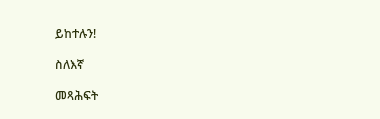ይከተሉን!

ስለእኛ

መጻሕፍት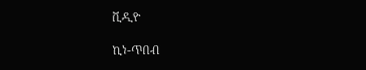ቪዲዮ

ኪነ-ጥበብ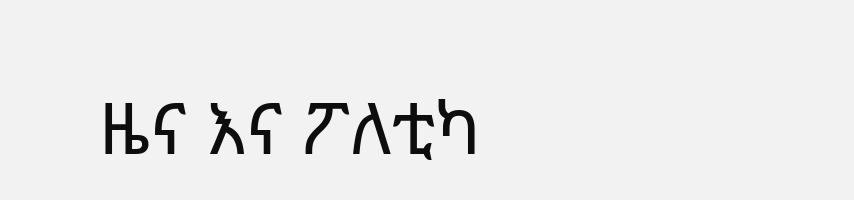ዜና እና ፖለቲካ